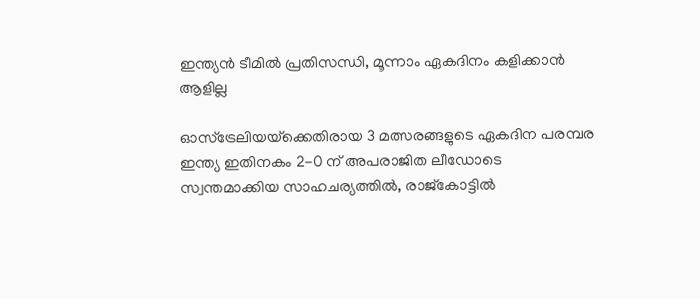ഇന്ത്യൻ ടീമിൽ പ്രതിസന്ധി, മൂന്നാം ഏകദിനം കളിക്കാൻ ആളില്ല

ഓസ്‌ട്രേലിയയ്‌ക്കെതിരായ 3 മത്സരങ്ങളുടെ ഏകദിന പരമ്പര ഇന്ത്യ ഇതിനകം 2-0 ന് അപരാജിത ലീഡോടെ സ്വന്തമാക്കിയ സാഹചര്യത്തിൽ, രാജ്‌കോട്ടിൽ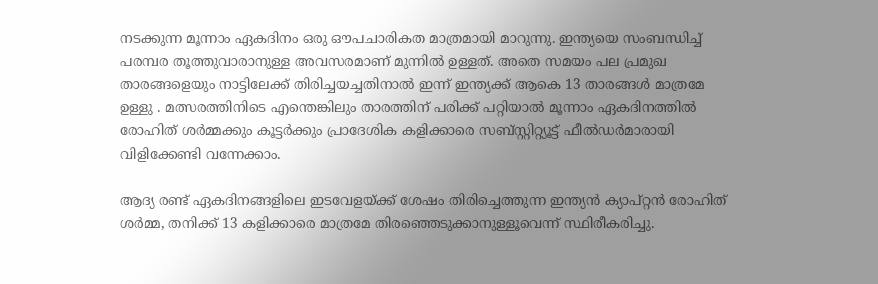നടക്കുന്ന മൂന്നാം ഏകദിനം ഒരു ഔപചാരികത മാത്രമായി മാറുന്നു. ഇന്ത്യയെ സംബന്ധിച്ച് പരമ്പര തൂത്തുവാരാനുള്ള അവസരമാണ് മുന്നിൽ ഉള്ളത്. അതെ സമയം പല പ്രമുഖ താരങ്ങളെയും നാട്ടിലേക്ക് തിരിച്ചയച്ചതിനാൽ ഇന്ന് ഇന്ത്യക്ക് ആകെ 13 താരങ്ങൾ മാത്രമേ ഉള്ളു . മത്സരത്തിനിടെ എന്തെങ്കിലും താരത്തിന് പരിക്ക് പറ്റിയാൽ മൂന്നാം ഏകദിനത്തിൽ രോഹിത് ശർമ്മക്കും കൂട്ടർക്കും പ്രാദേശിക കളിക്കാരെ സബ്സ്റ്റിറ്റ്യൂട്ട് ഫീൽഡർമാരായി വിളിക്കേണ്ടി വന്നേക്കാം.

ആദ്യ രണ്ട് ഏകദിനങ്ങളിലെ ഇടവേളയ്ക്ക് ശേഷം തിരിച്ചെത്തുന്ന ഇന്ത്യൻ ക്യാപ്റ്റൻ രോഹിത് ശർമ്മ, തനിക്ക് 13 കളിക്കാരെ മാത്രമേ തിരഞ്ഞെടുക്കാനുള്ളൂവെന്ന് സ്ഥിരീകരിച്ചു.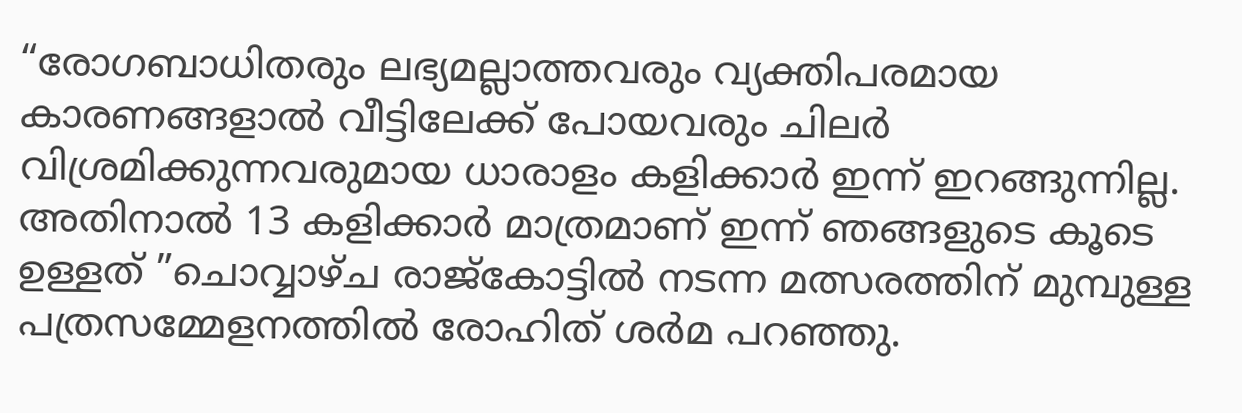“രോഗബാധിതരും ലഭ്യമല്ലാത്തവരും വ്യക്തിപരമായ കാരണങ്ങളാൽ വീട്ടിലേക്ക് പോയവരും ചിലർ വിശ്രമിക്കുന്നവരുമായ ധാരാളം കളിക്കാർ ഇന്ന് ഇറങ്ങുന്നില്ല. അതിനാൽ 13 കളിക്കാർ മാത്രമാണ് ഇന്ന് ഞങ്ങളുടെ കൂടെ ഉള്ളത് ”ചൊവ്വാഴ്‌ച രാജ്‌കോട്ടിൽ നടന്ന മത്സരത്തിന് മുമ്പുള്ള പത്രസമ്മേളനത്തിൽ രോഹിത് ശർമ പറഞ്ഞു.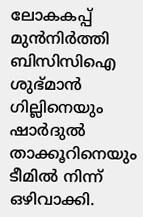ലോകകപ്പ് മുൻനിർത്തി ബിസിസിഐ ശുഭ്മാൻ ഗില്ലിനെയും ഷാർദുൽ താക്കൂറിനെയും ടീമിൽ നിന്ന് ഒഴിവാക്കി.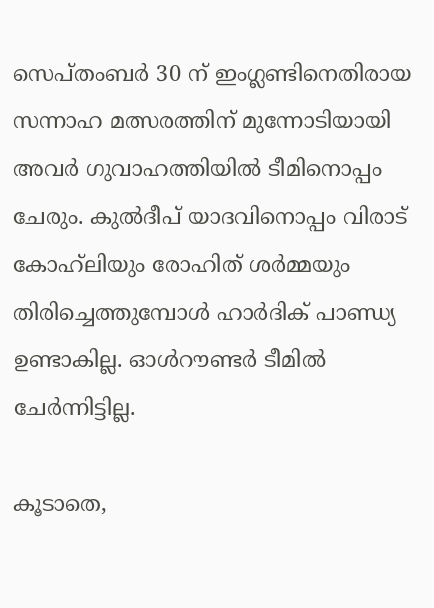സെപ്തംബർ 30 ന് ഇംഗ്ലണ്ടിനെതിരായ സന്നാഹ മത്സരത്തിന് മുന്നോടിയായി അവർ ഗുവാഹത്തിയിൽ ടീമിനൊപ്പം ചേരും. കുൽദീപ് യാദവിനൊപ്പം വിരാട് കോഹ്‌ലിയും രോഹിത് ശർമ്മയും തിരിച്ചെത്തുമ്പോൾ ഹാർദിക് പാണ്ഡ്യ ഉണ്ടാകില്ല. ഓൾറൗണ്ടർ ടീമിൽ ചേർന്നിട്ടില്ല.

കൂടാതെ,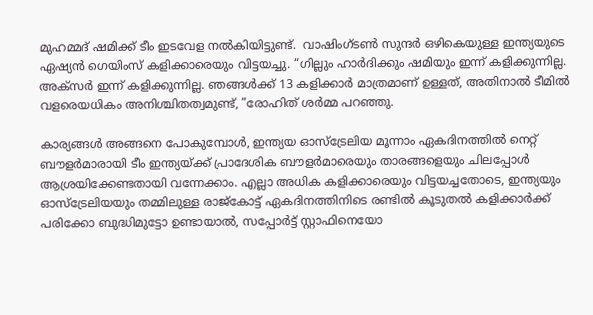മുഹമ്മദ് ഷമിക്ക് ടീം ഇടവേള നൽകിയിട്ടുണ്ട്.  വാഷിംഗ്ടൺ സുന്ദർ ഒഴികെയുള്ള ഇന്ത്യയുടെ ഏഷ്യൻ ഗെയിംസ് കളിക്കാരെയും വിട്ടയച്ചു. “ഗില്ലും ഹാർദിക്കും ഷമിയും ഇന്ന് കളിക്കുന്നില്ല. അക്‌സർ ഇന്ന് കളിക്കുന്നില്ല. ഞങ്ങൾക്ക് 13 കളിക്കാർ മാത്രമാണ് ഉള്ളത്, അതിനാൽ ടീമിൽ വളരെയധികം അനിശ്ചിതത്വമുണ്ട്, ”രോഹിത് ശർമ്മ പറഞ്ഞു.

കാര്യങ്ങൾ അങ്ങനെ പോകുമ്പോൾ, ഇന്ത്യയ ഓസ്ട്രേലിയ മൂന്നാം ഏകദിനത്തിൽ നെറ്റ് ബൗളർമാരായി ടീം ഇന്ത്യയ്ക്ക് പ്രാദേശിക ബൗളർമാരെയും താരങ്ങളെയും ചിലപ്പോൾ ആശ്രയിക്കേണ്ടതായി വന്നേക്കാം. എല്ലാ അധിക കളിക്കാരെയും വിട്ടയച്ചതോടെ, ഇന്ത്യയും ഓസ്‌ട്രേലിയയും തമ്മിലുള്ള രാജ്‌കോട്ട് ഏകദിനത്തിനിടെ രണ്ടിൽ കൂടുതൽ കളിക്കാർക്ക് പരിക്കോ ബുദ്ധിമുട്ടോ ഉണ്ടായാൽ, സപ്പോർട്ട് സ്റ്റാഫിനെയോ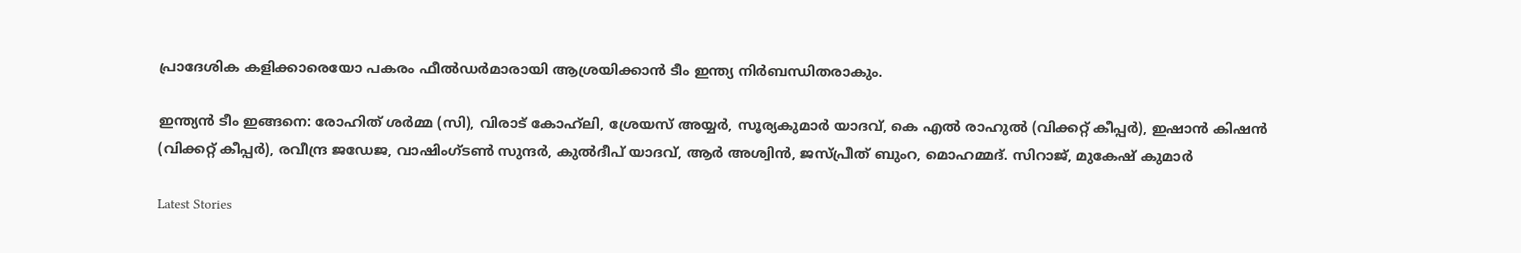പ്രാദേശിക കളിക്കാരെയോ പകരം ഫീൽഡർമാരായി ആശ്രയിക്കാൻ ടീം ഇന്ത്യ നിർബന്ധിതരാകും.

ഇന്ത്യൻ ടീം ഇങ്ങനെ: രോഹിത് ശർമ്മ (സി), വിരാട് കോഹ്‌ലി, ശ്രേയസ് അയ്യർ, സൂര്യകുമാർ യാദവ്, കെ എൽ രാഹുൽ (വിക്കറ്റ് കീപ്പർ), ഇഷാൻ കിഷൻ (വിക്കറ്റ് കീപ്പർ), രവീന്ദ്ര ജഡേജ, വാഷിംഗ്ടൺ സുന്ദർ, കുൽദീപ് യാദവ്, ആർ അശ്വിൻ, ജസ്പ്രീത് ബുംറ, മൊഹമ്മദ്. സിറാജ്, മുകേഷ് കുമാർ

Latest Stories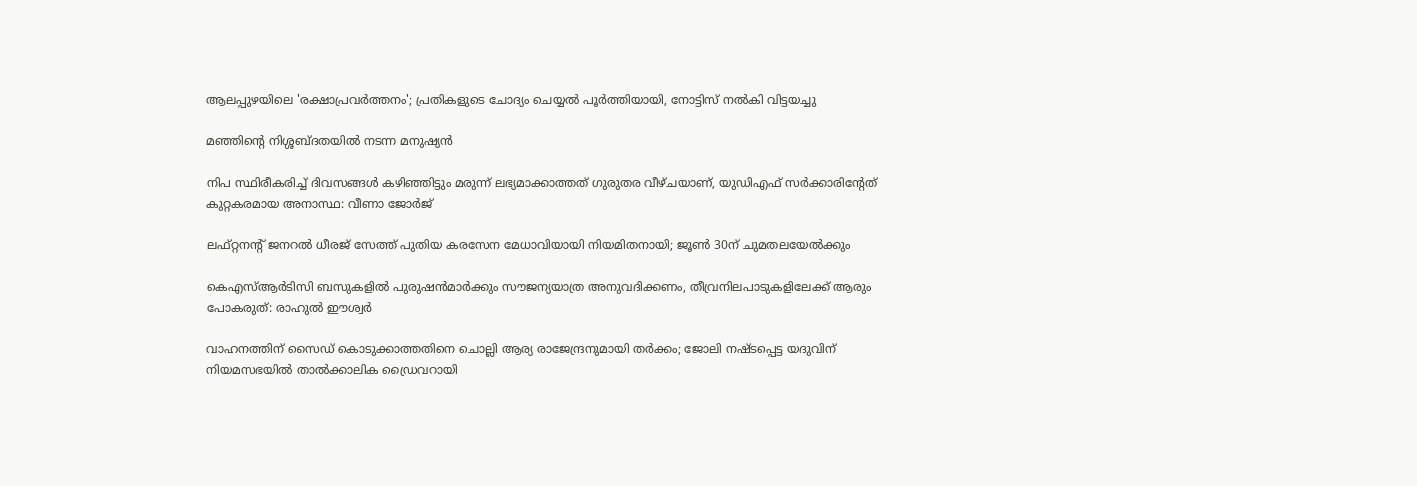ആലപ്പുഴയിലെ 'രക്ഷാപ്രവർത്തനം'; പ്രതികളുടെ ചോദ്യം ചെയ്യൽ പൂർത്തിയായി, നോട്ടിസ് നൽകി വിട്ടയച്ചു

മഞ്ഞിന്റെ നിശ്ശബ്ദതയിൽ നടന്ന മനുഷ്യൻ

നിപ സ്ഥിരീകരിച്ച് ദിവസങ്ങൾ കഴിഞ്ഞിട്ടും മരുന്ന് ലഭ്യമാക്കാത്തത് ഗുരുതര വീഴ്ചയാണ്, യുഡിഎഫ് സർക്കാരിന്റേത് കുറ്റകരമായ അനാസ്ഥ: വീണാ ജോർജ്

ലഫ്റ്റനന്റ് ജനറൽ ധീരജ് സേത്ത് പുതിയ കരസേന മേധാവിയായി നിയമിതനായി; ജൂൺ 30ന് ചുമതലയേൽക്കും

കെഎസ്ആർടിസി ബസുകളിൽ പുരുഷൻമാർക്കും സൗജന്യയാത്ര അനുവദിക്കണം, തീവ്രനിലപാടുകളിലേക്ക് ആരും പോകരുത്: രാഹുൽ ഈശ്വർ

വാഹനത്തിന് സൈഡ് കൊടുക്കാത്തതിനെ ചൊല്ലി ആര്യ രാജേന്ദ്രനുമായി തർക്കം; ജോലി നഷ്ടപ്പെട്ട യദുവിന് നിയമസഭയിൽ താൽക്കാലിക ഡ്രൈവറായി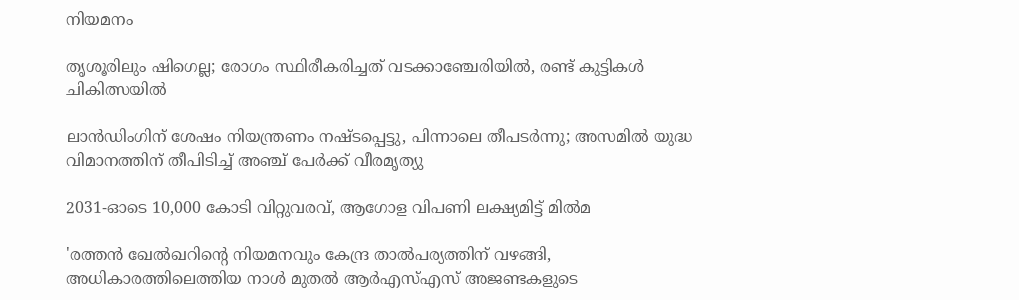നിയമനം

തൃശൂരിലും ഷിഗെല്ല; രോഗം സ്ഥിരീകരിച്ചത് വടക്കാഞ്ചേരിയിൽ, രണ്ട് കുട്ടികൾ ചികിത്സയിൽ

ലാൻഡിംഗിന് ശേഷം നിയന്ത്രണം നഷ്ടപ്പെട്ടു, പിന്നാലെ തീപടർന്നു; അസമിൽ യുദ്ധ വിമാനത്തിന് തീപിടിച്ച് അഞ്ച് പേർക്ക് വീരമൃത്യു

2031-ഓടെ 10,000 കോടി വിറ്റുവരവ്, ആഗോള വിപണി ലക്ഷ്യമിട്ട് മിൽമ

'രത്തൻ ഖേൽഖറിന്റെ നിയമനവും കേന്ദ്ര താൽപര്യത്തിന് വഴങ്ങി, അധികാരത്തിലെത്തിയ നാൾ മുതൽ ആർഎസ്എസ് അജണ്ടകളുടെ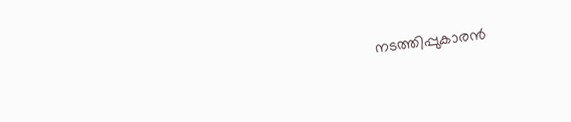നടത്തിപ്പുകാരൻ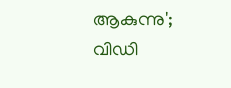ആകുന്നു'; വിഡി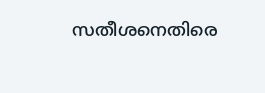സതീശനെതിരെ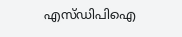എസ്ഡിപിഐ